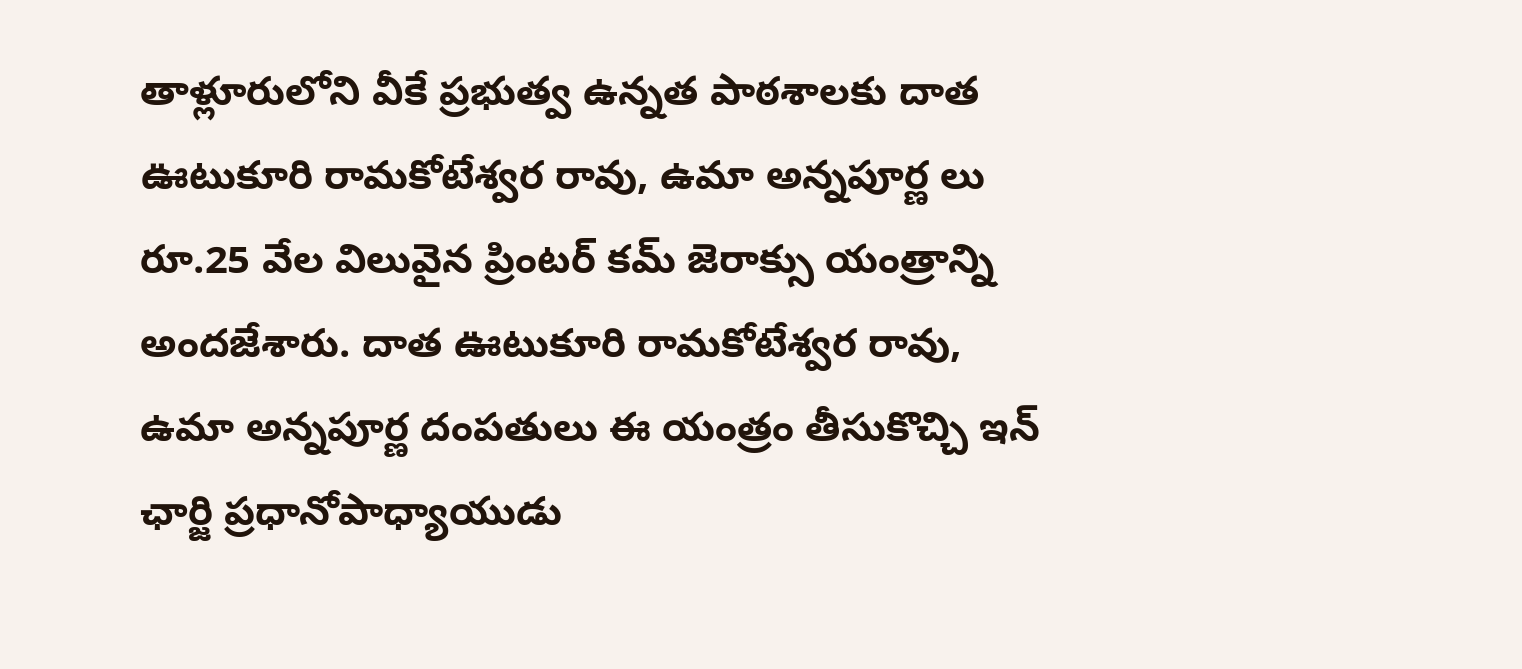తాళ్లూరులోని వీకే ప్రభుత్వ ఉన్నత పాఠశాలకు దాత ఊటుకూరి రామకోటేశ్వర రావు, ఉమా అన్నపూర్ణ లు రూ.25 వేల విలువైన ప్రింటర్ కమ్ జెరాక్సు యంత్రాన్ని అందజేశారు. దాత ఊటుకూరి రామకోటేశ్వర రావు, ఉమా అన్నపూర్ణ దంపతులు ఈ యంత్రం తీసుకొచ్చి ఇన్ ఛార్జి ప్రధానోపాధ్యాయుడు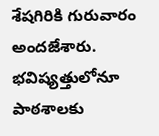శేషగిరికి గురువారం అందజేశారు. భవిష్యత్తులోనూ పాఠశాలకు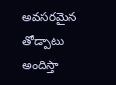అవసరమైన తోడ్పాటు అందిస్తా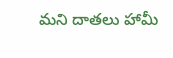మని దాతలు హామీ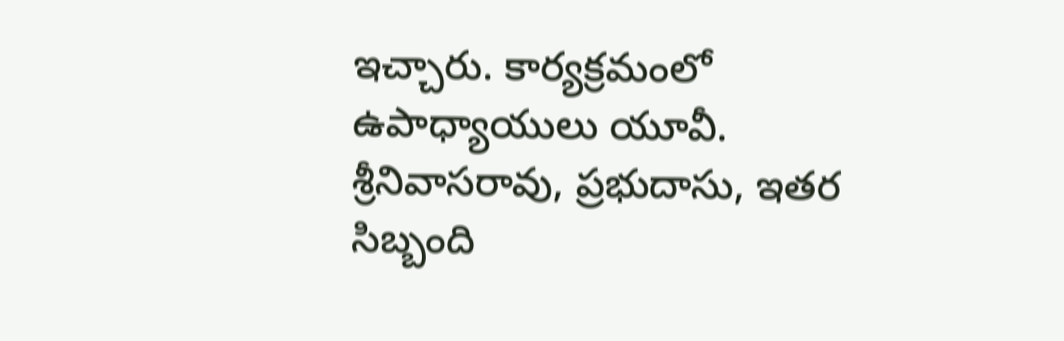ఇచ్చారు. కార్యక్రమంలో ఉపాధ్యాయులు యూవీ. శ్రీనివాసరావు, ప్రభుదాసు, ఇతర సిబ్బంది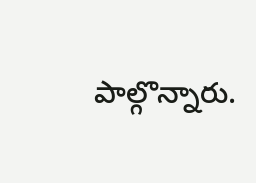పాల్గొన్నారు.